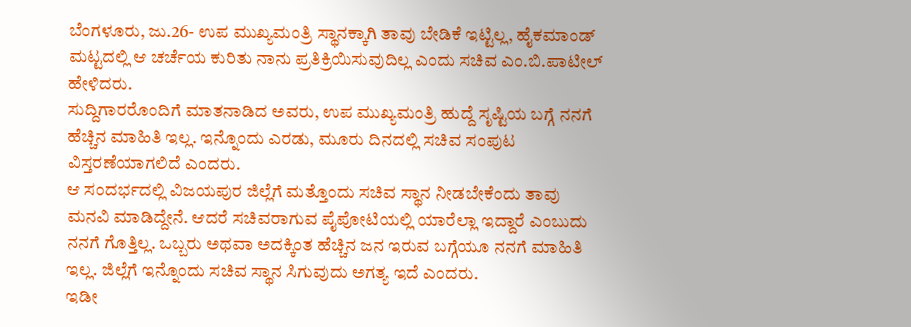ಬೆಂಗಳೂರು, ಜು.26- ಉಪ ಮುಖ್ಯಮಂತ್ರಿ ಸ್ಥಾನಕ್ಕಾಗಿ ತಾವು ಬೇಡಿಕೆ ಇಟ್ಟಿಲ್ಲ, ಹೈಕಮಾಂಡ್ ಮಟ್ಟದಲ್ಲಿ ಆ ಚರ್ಚೆಯ ಕುರಿತು ನಾನು ಪ್ರತಿಕ್ರಿಯಿಸುವುದಿಲ್ಲ ಎಂದು ಸಚಿವ ಎಂ.ಬಿ.ಪಾಟೀಲ್ ಹೇಳಿದರು.
ಸುದ್ದಿಗಾರರೊಂದಿಗೆ ಮಾತನಾಡಿದ ಅವರು, ಉಪ ಮುಖ್ಯಮಂತ್ರಿ ಹುದ್ದೆ ಸೃಷ್ಟಿಯ ಬಗ್ಗೆ ನನಗೆ ಹೆಚ್ಚಿನ ಮಾಹಿತಿ ಇಲ್ಲ. ಇನ್ನೊಂದು ಎರಡು, ಮೂರು ದಿನದಲ್ಲಿ ಸಚಿವ ಸಂಪುಟ ವಿಸ್ತರಣೆಯಾಗಲಿದೆ ಎಂದರು.
ಆ ಸಂದರ್ಭದಲ್ಲಿ ವಿಜಯಪುರ ಜಿಲ್ಲೆಗೆ ಮತ್ತೊಂದು ಸಚಿವ ಸ್ಥಾನ ನೀಡಬೇಕೆಂದು ತಾವು ಮನವಿ ಮಾಡಿದ್ದೇನೆ. ಆದರೆ ಸಚಿವರಾಗುವ ಪೈಪೋಟಿಯಲ್ಲಿ ಯಾರೆಲ್ಲಾ ಇದ್ದಾರೆ ಎಂಬುದು ನನಗೆ ಗೊತ್ತಿಲ್ಲ. ಒಬ್ಬರು ಅಥವಾ ಅದಕ್ಕಿಂತ ಹೆಚ್ಚಿನ ಜನ ಇರುವ ಬಗ್ಗೆಯೂ ನನಗೆ ಮಾಹಿತಿ ಇಲ್ಲ. ಜಿಲ್ಲೆಗೆ ಇನ್ನೊಂದು ಸಚಿವ ಸ್ಥಾನ ಸಿಗುವುದು ಅಗತ್ಯ ಇದೆ ಎಂದರು.
ಇಡೀ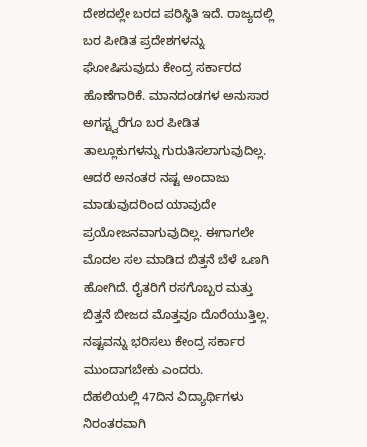ದೇಶದಲ್ಲೇ ಬರದ ಪರಿಸ್ಥಿತಿ ಇದೆ. ರಾಜ್ಯದಲ್ಲಿ ಬರ ಪೀಡಿತ ಪ್ರದೇಶಗಳನ್ನು ಘೋಷಿಸುವುದು ಕೇಂದ್ರ ಸರ್ಕಾರದ ಹೊಣೆಗಾರಿಕೆ. ಮಾನದಂಡಗಳ ಅನುಸಾರ ಅಗಸ್ಟ್ವರೆಗೂ ಬರ ಪೀಡಿತ ತಾಲ್ಲೂಕುಗಳನ್ನು ಗುರುತಿಸಲಾಗುವುದಿಲ್ಲ. ಆದರೆ ಅನಂತರ ನಷ್ಟ ಅಂದಾಜು ಮಾಡುವುದರಿಂದ ಯಾವುದೇ ಪ್ರಯೋಜನವಾಗುವುದಿಲ್ಲ. ಈಗಾಗಲೇ ಮೊದಲ ಸಲ ಮಾಡಿದ ಬಿತ್ತನೆ ಬೆಳೆ ಒಣಗಿ ಹೋಗಿದೆ. ರೈತರಿಗೆ ರಸಗೊಬ್ಬರ ಮತ್ತು ಬಿತ್ತನೆ ಬೀಜದ ಮೊತ್ತವೂ ದೊರೆಯುತ್ತಿಲ್ಲ. ನಷ್ಟವನ್ನು ಭರಿಸಲು ಕೇಂದ್ರ ಸರ್ಕಾರ ಮುಂದಾಗಬೇಕು ಎಂದರು.
ದೆಹಲಿಯಲ್ಲಿ 47ದಿನ ವಿದ್ಯಾರ್ಥಿಗಳು ನಿರಂತರವಾಗಿ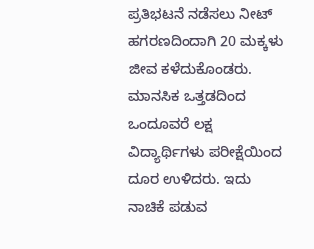ಪ್ರತಿಭಟನೆ ನಡೆಸಲು ನೀಟ್ ಹಗರಣದಿಂದಾಗಿ 20 ಮಕ್ಕಳು ಜೀವ ಕಳೆದುಕೊಂಡರು. ಮಾನಸಿಕ ಒತ್ತಡದಿಂದ ಒಂದೂವರೆ ಲಕ್ಷ ವಿದ್ಯಾರ್ಥಿಗಳು ಪರೀಕ್ಷೆಯಿಂದ ದೂರ ಉಳಿದರು. ಇದು ನಾಚಿಕೆ ಪಡುವ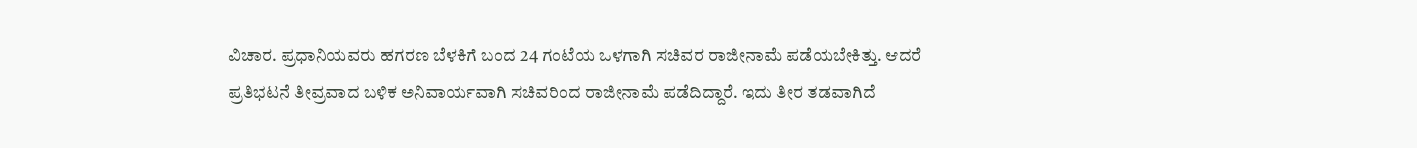ವಿಚಾರ. ಪ್ರಧಾನಿಯವರು ಹಗರಣ ಬೆಳಕಿಗೆ ಬಂದ 24 ಗಂಟೆಯ ಒಳಗಾಗಿ ಸಚಿವರ ರಾಜೀನಾಮೆ ಪಡೆಯಬೇಕಿತ್ತು. ಆದರೆ ಪ್ರತಿಭಟನೆ ತೀವ್ರವಾದ ಬಳಿಕ ಅನಿವಾರ್ಯವಾಗಿ ಸಚಿವರಿಂದ ರಾಜೀನಾಮೆ ಪಡೆದಿದ್ದಾರೆ. ಇದು ತೀರ ತಡವಾಗಿದೆ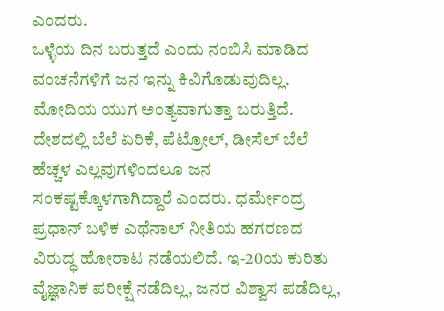ಎಂದರು.
ಒಳ್ಳೆಯ ದಿನ ಬರುತ್ತದೆ ಎಂದು ನಂಬಿಸಿ ಮಾಡಿದ ವಂಚನೆಗಳಿಗೆ ಜನ ಇನ್ನು ಕಿವಿಗೊಡುವುದಿಲ್ಲ. ಮೋದಿಯ ಯುಗ ಅಂತ್ಯವಾಗುತ್ತಾ ಬರುತ್ತಿದೆ. ದೇಶದಲ್ಲಿ ಬೆಲೆ ಏರಿಕೆ, ಪೆಟ್ರೋಲ್, ಡೀಸೆಲ್ ಬೆಲೆ ಹೆಚ್ಚಳ ಎಲ್ಲವುಗಳಿಂದಲೂ ಜನ ಸಂಕಷ್ಟಕ್ಕೊಳಗಾಗಿದ್ದಾರೆ ಎಂದರು. ಧರ್ಮೇಂದ್ರ ಪ್ರಧಾನ್ ಬಳಿಕ ಎಥೆನಾಲ್ ನೀತಿಯ ಹಗರಣದ ವಿರುದ್ಧ ಹೋರಾಟ ನಡೆಯಲಿದೆ. ಇ-20ಯ ಕುರಿತು ವೈಜ್ಞಾನಿಕ ಪರೀಕ್ಷೆ ನಡೆದಿಲ್ಲ, ಜನರ ವಿಶ್ವಾಸ ಪಡೆದಿಲ್ಲ,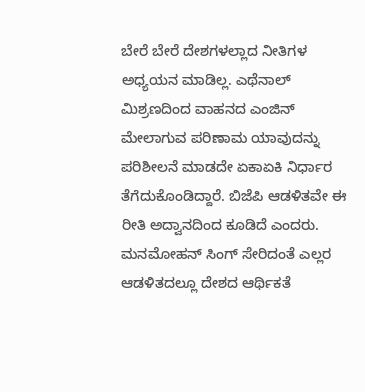ಬೇರೆ ಬೇರೆ ದೇಶಗಳಲ್ಲಾದ ನೀತಿಗಳ ಅಧ್ಯಯನ ಮಾಡಿಲ್ಲ. ಎಥೆನಾಲ್ ಮಿಶ್ರಣದಿಂದ ವಾಹನದ ಎಂಜಿನ್ ಮೇಲಾಗುವ ಪರಿಣಾಮ ಯಾವುದನ್ನು ಪರಿಶೀಲನೆ ಮಾಡದೇ ಏಕಾಏಕಿ ನಿರ್ಧಾರ ತೆಗೆದುಕೊಂಡಿದ್ದಾರೆ. ಬಿಜೆಪಿ ಆಡಳಿತವೇ ಈ ರೀತಿ ಅದ್ವಾನದಿಂದ ಕೂಡಿದೆ ಎಂದರು.
ಮನಮೋಹನ್ ಸಿಂಗ್ ಸೇರಿದಂತೆ ಎಲ್ಲರ ಆಡಳಿತದಲ್ಲೂ ದೇಶದ ಆರ್ಥಿಕತೆ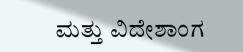ಮತ್ತು ವಿದೇಶಾಂಗ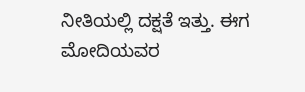ನೀತಿಯಲ್ಲಿ ದಕ್ಷತೆ ಇತ್ತು. ಈಗ ಮೋದಿಯವರ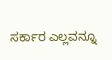ಸರ್ಕಾರ ಎಲ್ಲವನ್ನೂ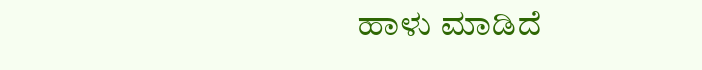ಹಾಳು ಮಾಡಿದೆ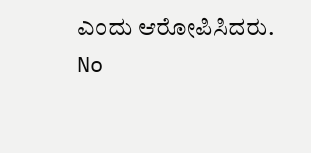ಎಂದು ಆರೋಪಿಸಿದರು.
No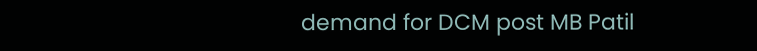demand for DCM post MB Patil